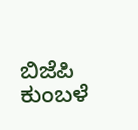ಬಿಜೆಪಿ ಕುಂಬಳೆ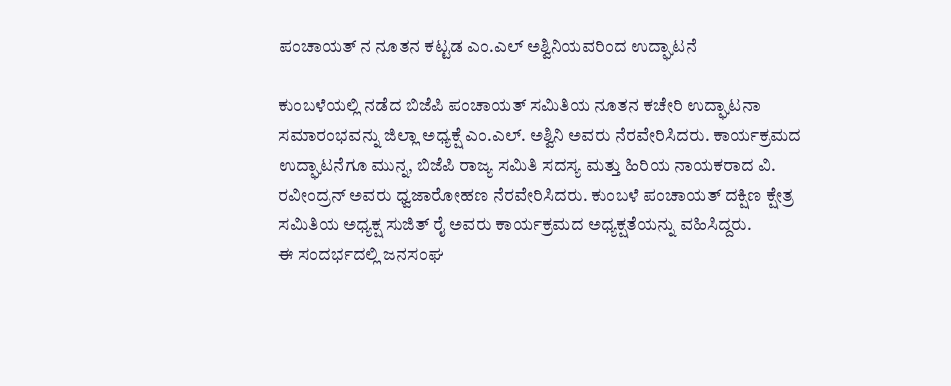ಪಂಚಾಯತ್ ನ ನೂತನ ಕಟ್ಟಡ ಎಂ.ಎಲ್ ಅಶ್ವಿನಿಯವರಿಂದ ಉದ್ಘಾಟನೆ

ಕುಂಬಳೆಯಲ್ಲಿ ನಡೆದ ಬಿಜೆಪಿ ಪಂಚಾಯತ್ ಸಮಿತಿಯ ನೂತನ ಕಚೇರಿ ಉದ್ಘಾಟನಾ ಸಮಾರಂಭವನ್ನು ಜಿಲ್ಲಾ ಅಧ್ಯಕ್ಷೆ ಎಂ.ಎಲ್. ಅಶ್ವಿನಿ ಅವರು ನೆರವೇರಿಸಿದರು. ಕಾರ್ಯಕ್ರಮದ ಉದ್ಘಾಟನೆಗೂ ಮುನ್ನ, ಬಿಜೆಪಿ ರಾಜ್ಯ ಸಮಿತಿ ಸದಸ್ಯ ಮತ್ತು ಹಿರಿಯ ನಾಯಕರಾದ ವಿ. ರವೀಂದ್ರನ್ ಅವರು ಧ್ವಜಾರೋಹಣ ನೆರವೇರಿಸಿದರು. ಕುಂಬಳೆ ಪಂಚಾಯತ್ ದಕ್ಷಿಣ ಕ್ಷೇತ್ರ ಸಮಿತಿಯ ಅಧ್ಯಕ್ಷ ಸುಜಿತ್ ರೈ ಅವರು ಕಾರ್ಯಕ್ರಮದ ಅಧ್ಯಕ್ಷತೆಯನ್ನು ವಹಿಸಿದ್ದರು.
ಈ ಸಂದರ್ಭದಲ್ಲಿ ಜನಸಂಘ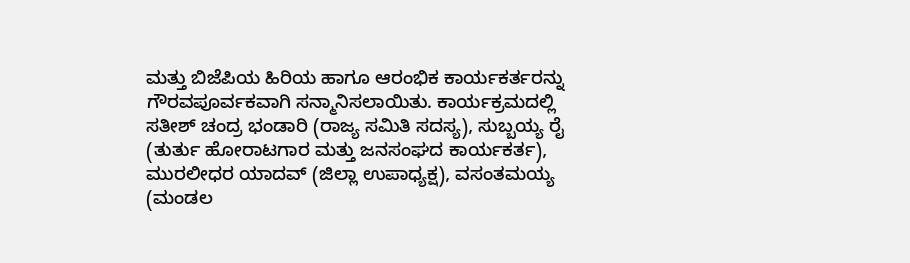ಮತ್ತು ಬಿಜೆಪಿಯ ಹಿರಿಯ ಹಾಗೂ ಆರಂಭಿಕ ಕಾರ್ಯಕರ್ತರನ್ನು ಗೌರವಪೂರ್ವಕವಾಗಿ ಸನ್ಮಾನಿಸಲಾಯಿತು. ಕಾರ್ಯಕ್ರಮದಲ್ಲಿ ಸತೀಶ್ ಚಂದ್ರ ಭಂಡಾರಿ (ರಾಜ್ಯ ಸಮಿತಿ ಸದಸ್ಯ), ಸುಬ್ಬಯ್ಯ ರೈ (ತುರ್ತು ಹೋರಾಟಗಾರ ಮತ್ತು ಜನಸಂಘದ ಕಾರ್ಯಕರ್ತ), ಮುರಲೀಧರ ಯಾದವ್ (ಜಿಲ್ಲಾ ಉಪಾಧ್ಯಕ್ಷ), ವಸಂತಮಯ್ಯ (ಮಂಡಲ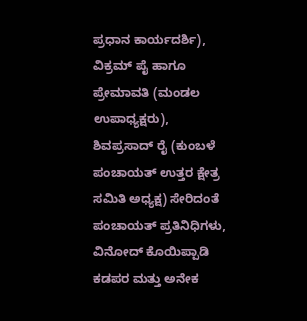ಪ್ರಧಾನ ಕಾರ್ಯದರ್ಶಿ), ವಿಕ್ರಮ್ ಪೈ ಹಾಗೂ ಪ್ರೇಮಾವತಿ (ಮಂಡಲ ಉಪಾಧ್ಯಕ್ಷರು), ಶಿವಪ್ರಸಾದ್ ರೈ (ಕುಂಬಳೆ ಪಂಚಾಯತ್ ಉತ್ತರ ಕ್ಷೇತ್ರ ಸಮಿತಿ ಅಧ್ಯಕ್ಷ) ಸೇರಿದಂತೆ ಪಂಚಾಯತ್ ಪ್ರತಿನಿಧಿಗಳು, ವಿನೋದ್ ಕೊಯಿಪ್ಪಾಡಿ ಕಡಪರ ಮತ್ತು ಅನೇಕ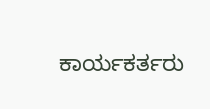ಕಾರ್ಯಕರ್ತರು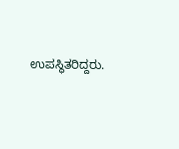ಉಪಸ್ಥಿತರಿದ್ದರು.